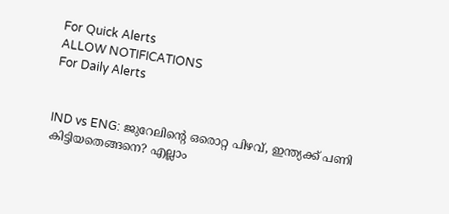For Quick Alerts
ALLOW NOTIFICATIONS
For Daily Alerts


IND vs ENG: ജുറേലിന്റെ ഒരൊറ്റ പിഴവ്, ഇന്ത്യക്ക് പണി കിട്ടിയതെങ്ങനെ? എല്ലാം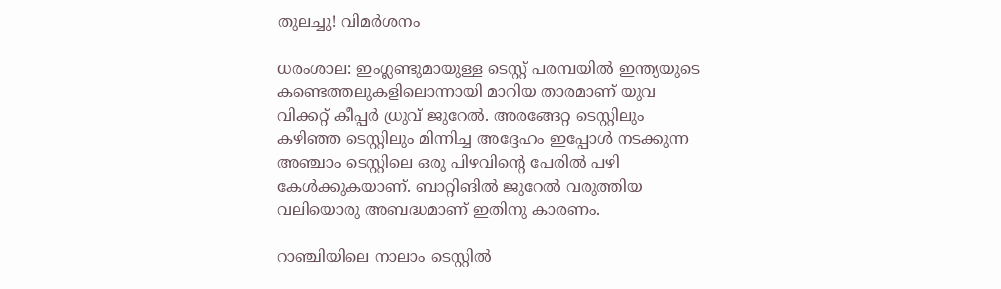തുലച്ചു! വിമര്‍ശനം

ധരംശാല: ഇംഗ്ലണ്ടുമായുള്ള ടെസ്റ്റ് പരമ്പയില്‍ ഇന്ത്യയുടെ കണ്ടെത്തലുകളിലൊന്നായി മാറിയ താരമാണ് യുവ വിക്കറ്റ് കീപ്പര്‍ ധ്രുവ് ജുറേല്‍. അരങ്ങേറ്റ ടെസ്റ്റിലും കഴിഞ്ഞ ടെസ്റ്റിലും മിന്നിച്ച അദ്ദേഹം ഇപ്പോള്‍ നടക്കുന്ന അഞ്ചാം ടെസ്റ്റിലെ ഒരു പിഴവിന്റെ പേരില്‍ പഴി കേള്‍ക്കുകയാണ്. ബാറ്റിങില്‍ ജുറേല്‍ വരുത്തിയ വലിയൊരു അബദ്ധമാണ് ഇതിനു കാരണം.

റാഞ്ചിയിലെ നാലാം ടെസ്റ്റില്‍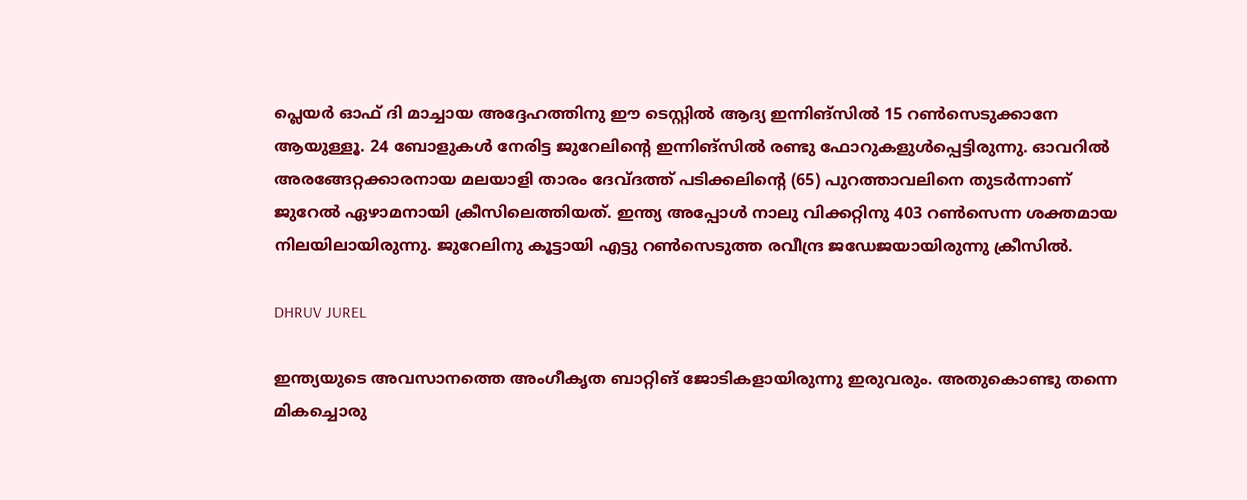പ്ലെയര്‍ ഓഫ് ദി മാച്ചായ അദ്ദേഹത്തിനു ഈ ടെസ്റ്റില്‍ ആദ്യ ഇന്നിങ്‌സില്‍ 15 റണ്‍സെടുക്കാനേ ആയുള്ളൂ. 24 ബോളുകള്‍ നേരിട്ട ജുറേലിന്റെ ഇന്നിങ്‌സില്‍ രണ്ടു ഫോറുകളുള്‍പ്പെട്ടിരുന്നു. ഓവറില്‍ അരങ്ങേറ്റക്കാരനായ മലയാളി താരം ദേവ്ദത്ത് പടിക്കലിന്റെ (65) പുറത്താവലിനെ തുടര്‍ന്നാണ് ജുറേല്‍ ഏഴാമനായി ക്രീസിലെത്തിയത്. ഇന്ത്യ അപ്പോള്‍ നാലു വിക്കറ്റിനു 403 റണ്‍സെന്ന ശക്തമായ നിലയിലായിരുന്നു. ജുറേലിനു കൂട്ടായി എട്ടു റണ്‍സെടുത്ത രവീന്ദ്ര ജഡേജയായിരുന്നു ക്രീസില്‍.

DHRUV JUREL

ഇന്ത്യയുടെ അവസാനത്തെ അംഗീകൃത ബാറ്റിങ് ജോടികളായിരുന്നു ഇരുവരും. അതുകൊണ്ടു തന്നെ മികച്ചൊരു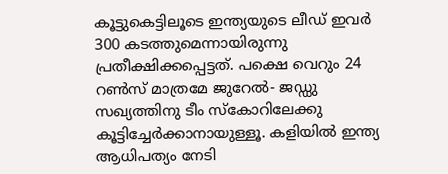കൂട്ടുകെട്ടിലൂടെ ഇന്ത്യയുടെ ലീഡ് ഇവര്‍ 300 കടത്തുമെന്നായിരുന്നു പ്രതീക്ഷിക്കപ്പെട്ടത്. പക്ഷെ വെറും 24 റണ്‍സ് മാത്രമേ ജുറേല്‍- ജഡ്ഡു സഖ്യത്തിനു ടീം സ്‌കോറിലേക്കു കൂട്ടിച്ചേര്‍ക്കാനായുള്ളൂ. കളിയില്‍ ഇന്ത്യ ആധിപത്യം നേടി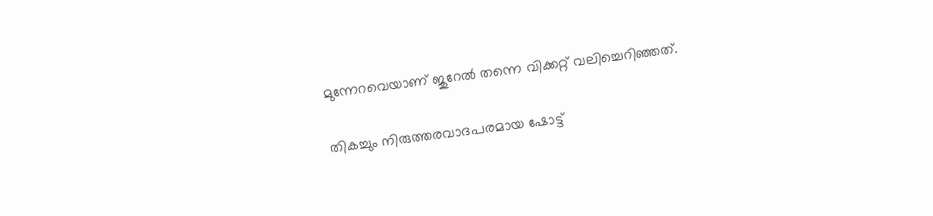മുന്നേറവെയാണ് ജുറേല്‍ തന്നെ വിക്കറ്റ് വലിച്ചെറിഞ്ഞത്.

തികച്ചും നിരുത്തരവാദപരമായ ഷോട്ട്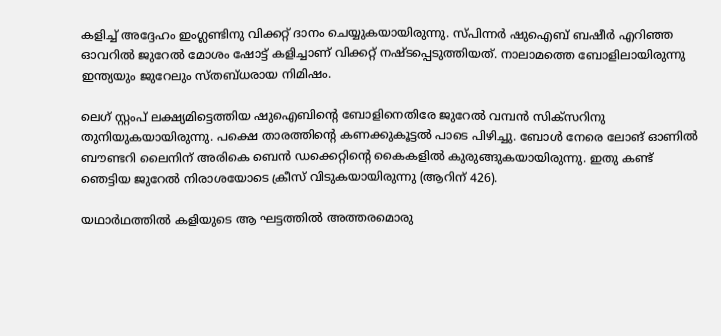കളിച്ച് അദ്ദേഹം ഇംഗ്ലണ്ടിനു വിക്കറ്റ് ദാനം ചെയ്യുകയായിരുന്നു. സ്പിന്നര്‍ ഷുഐബ് ബഷീര്‍ എറിഞ്ഞ ഓവറില്‍ ജുറേല്‍ മോശം ഷോട്ട് കളിച്ചാണ് വിക്കറ്റ് നഷ്ടപ്പെടുത്തിയത്. നാലാമത്തെ ബോളിലായിരുന്നു ഇന്ത്യയും ജുറേലും സ്തബ്ധരായ നിമിഷം.

ലെഗ് സ്റ്റംപ് ലക്ഷ്യമിട്ടെത്തിയ ഷുഐബിന്റെ ബോളിനെതിരേ ജുറേല്‍ വമ്പന്‍ സിക്‌സറിനു തുനിയുകയായിരുന്നു. പക്ഷെ താരത്തിന്റെ കണക്കുകൂട്ടല്‍ പാടെ പിഴിച്ചു. ബോള്‍ നേരെ ലോങ് ഓണില്‍ ബൗണ്ടറി ലൈനിന് അരികെ ബെന്‍ ഡക്കെറ്റിന്റെ കൈകളില്‍ കുരുങ്ങുകയായിരുന്നു. ഇതു കണ്ട് ഞെട്ടിയ ജുറേല്‍ നിരാശയോടെ ക്രീസ് വിടുകയായിരുന്നു (ആറിന് 426).

യഥാര്‍ഥത്തില്‍ കളിയുടെ ആ ഘട്ടത്തില്‍ അത്തരമൊരു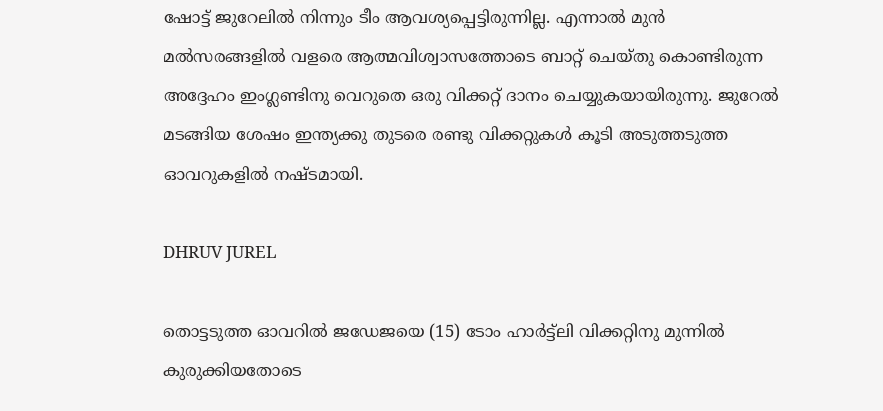ഷോട്ട് ജുറേലില്‍ നിന്നും ടീം ആവശ്യപ്പെട്ടിരുന്നില്ല. എന്നാല്‍ മുന്‍ മല്‍സരങ്ങളില്‍ വളരെ ആത്മവിശ്വാസത്തോടെ ബാറ്റ് ചെയ്തു കൊണ്ടിരുന്ന അദ്ദേഹം ഇംഗ്ലണ്ടിനു വെറുതെ ഒരു വിക്കറ്റ് ദാനം ചെയ്യുകയായിരുന്നു. ജുറേല്‍ മടങ്ങിയ ശേഷം ഇന്ത്യക്കു തുടരെ രണ്ടു വിക്കറ്റുകള്‍ കൂടി അടുത്തടുത്ത ഓവറുകളില്‍ നഷ്ടമായി.

DHRUV JUREL

തൊട്ടടുത്ത ഓവറില്‍ ജഡേജയെ (15) ടോം ഹാര്‍ട്ട്‌ലി വിക്കറ്റിനു മുന്നില്‍ കുരുക്കിയതോടെ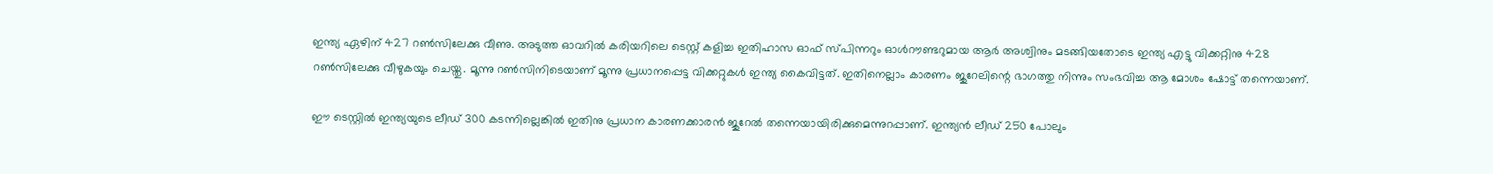ഇന്ത്യ ഏഴിന് 427 റണ്‍സിലേക്കു വീണു. അടുത്ത ഓവറില്‍ കരിയറിലെ ടെസ്റ്റ് കളിച്ച ഇതിഹാസ ഓഫ് സ്പിന്നറും ഓള്‍റൗണ്ടറുമായ ആര്‍ അശ്വിനും മടങ്ങിയതോടെ ഇന്ത്യ എട്ടു വിക്കറ്റിനു 428 റണ്‍സിലേക്കു വീഴുകയും ചെയ്തു. മൂന്നു റണ്‍സിനിടെയാണ് മൂന്നു പ്രധാനപ്പെട്ട വിക്കറ്റുകള്‍ ഇന്ത്യ കൈവിട്ടത്. ഇതിനെല്ലാം കാരണം ജുറേലിന്റെ ഭാഗത്തു നിന്നും സംഭവിച്ച ആ മോശം ഷോട്ട് തന്നെയാണ്.

ഈ ടെസ്റ്റില്‍ ഇന്ത്യയുടെ ലീഡ് 300 കടന്നില്ലെങ്കില്‍ ഇതിനു പ്രധാന കാരണക്കാരന്‍ ജുറേല്‍ തന്നെയായിരിക്കുമെന്നുറപ്പാണ്. ഇന്ത്യന്‍ ലീഡ് 250 പോലും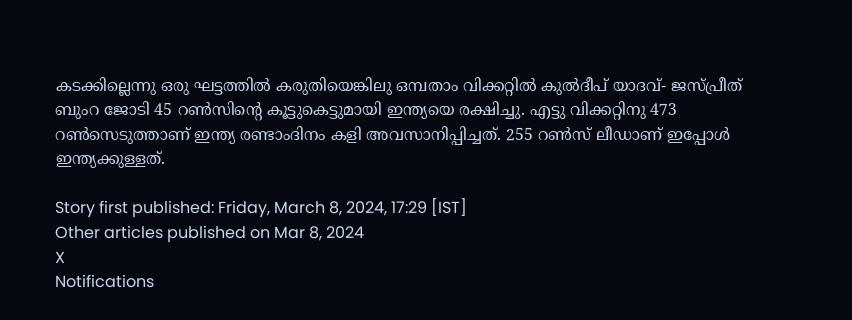കടക്കില്ലെന്നു ഒരു ഘട്ടത്തില്‍ കരുതിയെങ്കിലു ഒമ്പതാം വിക്കറ്റില്‍ കുല്‍ദീപ് യാദവ്- ജസ്പ്രീത് ബുംറ ജോടി 45 റണ്‍സിന്റെ കൂട്ടുകെട്ടുമായി ഇന്ത്യയെ രക്ഷിച്ചു. എട്ടു വിക്കറ്റിനു 473 റണ്‍സെടുത്താണ് ഇന്ത്യ രണ്ടാംദിനം കളി അവസാനിപ്പിച്ചത്. 255 റണ്‍സ് ലീഡാണ് ഇപ്പോള്‍ ഇന്ത്യക്കുള്ളത്.

Story first published: Friday, March 8, 2024, 17:29 [IST]
Other articles published on Mar 8, 2024
X
Notifications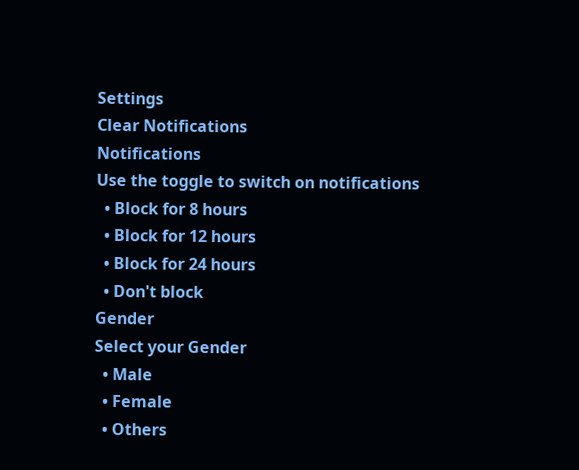Settings
Clear Notifications
Notifications
Use the toggle to switch on notifications
  • Block for 8 hours
  • Block for 12 hours
  • Block for 24 hours
  • Don't block
Gender
Select your Gender
  • Male
  • Female
  • Others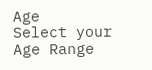Age
Select your Age Range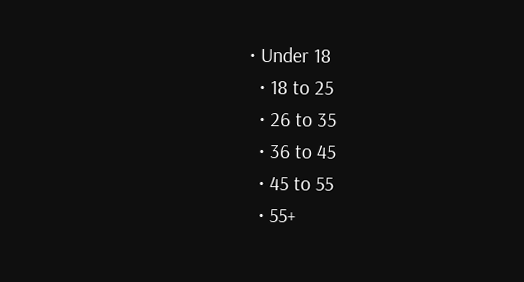• Under 18
  • 18 to 25
  • 26 to 35
  • 36 to 45
  • 45 to 55
  • 55+